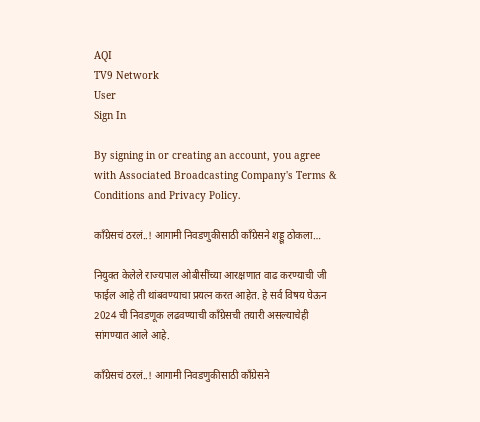AQI
TV9 Network
User
Sign In

By signing in or creating an account, you agree with Associated Broadcasting Company's Terms & Conditions and Privacy Policy.

काँग्रेसचं ठरलं..! आगामी निवडणुकीसाठी काँग्रेसने शड्डू ठोकला…

नियुक्त केलेले राज्यपाल ओबीसींच्या आरक्षणात वाढ करण्याची जी फाईल आहे ती थांबवण्याचा प्रयत्न करत आहेत. हे सर्व विषय घेऊन 2024 ची निवडणूक लढवण्याची काँग्रेसची तयारी असल्याचेही सांगण्यात आले आहे.

काँग्रेसचं ठरलं..! आगामी निवडणुकीसाठी काँग्रेसने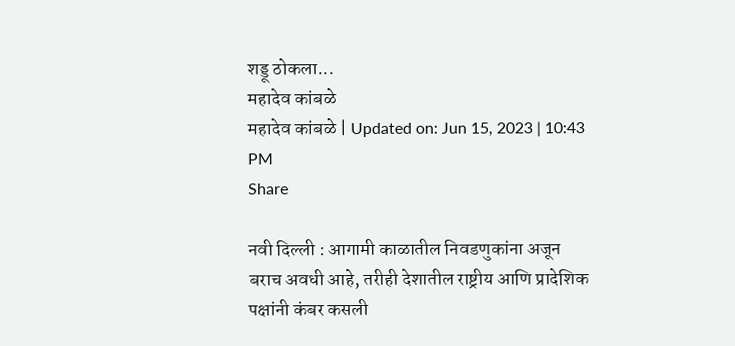शड्डू ठोकला...
महादेव कांबळे
महादेव कांबळे | Updated on: Jun 15, 2023 | 10:43 PM
Share

नवी दिल्ली : आगामी काळातील निवडणुकांना अजून बराच अवधी आहे, तरीही देशातील राष्ट्रीय आणि प्रादेशिक पक्षांनी कंबर कसली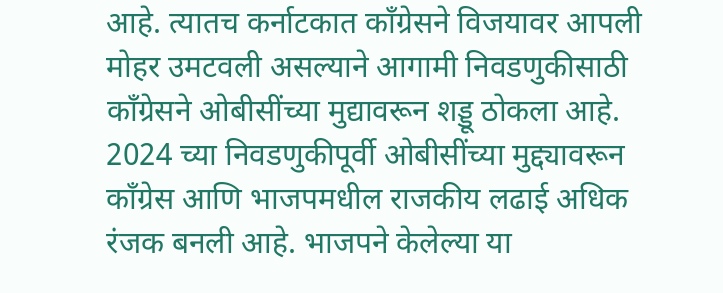आहे. त्यातच कर्नाटकात काँग्रेसने विजयावर आपली मोहर उमटवली असल्याने आगामी निवडणुकीसाठी काँग्रेसने ओबीसींच्या मुद्यावरून शड्डू ठोकला आहे. 2024 च्या निवडणुकीपूर्वी ओबीसींच्या मुद्द्यावरून काँग्रेस आणि भाजपमधील राजकीय लढाई अधिक रंजक बनली आहे. भाजपने केलेल्या या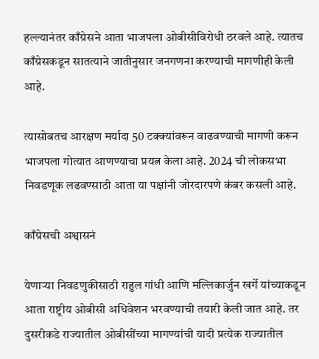हल्ल्यानंतर काँग्रेसने आता भाजपला ओबीसीविरोधी ठरवले आहे. त्यातच काँग्रेसकडून सातत्याने जातीनुसार जनगणना करण्याची मागणीही केली आहे.

त्यासोबतच आरक्षण मर्यादा 50 टक्क्यांवरून वाढवण्याची मागणी करून भाजपला गोत्यात आणण्याचा प्रयत्न केला आहे. 2024 ची लोकसभा निवडणूक लढवण्साठी आता या पक्षांनी जोरदारपणे कंबर कसली आहे.

काँग्रेसची अश्वासनं

येणाऱ्या निवडणुकीसाठी राहुल गांधी आणि मल्लिकार्जुन खर्गे यांच्याकडून आता राष्ट्रीय ओबीसी अधिवेशन भरवण्याची तयारी केली जात आहे. तर दुसरीकडे राज्यातील ओबीसींच्या मागण्यांची यादी प्रत्येक राज्यातील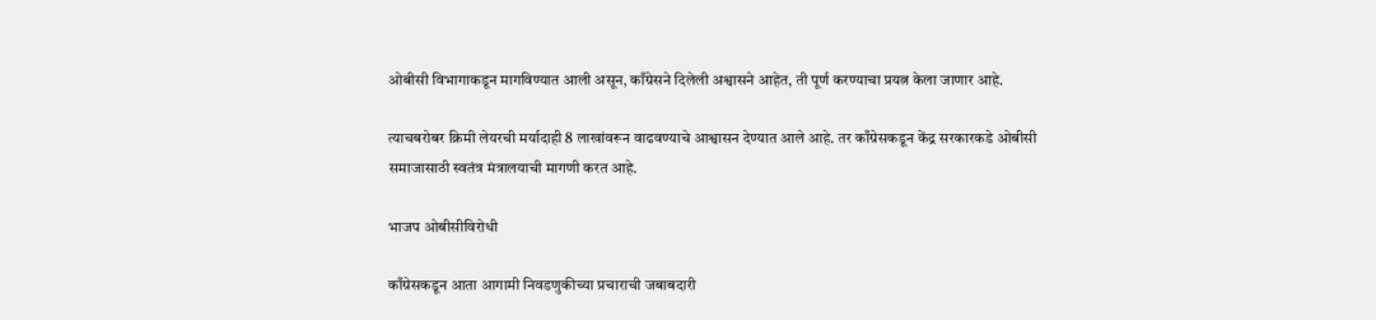ओबीसी विभागाकडून मागविण्यात आली असून, काँग्रेसने दिलेली अश्वासने आहेत, ती पूर्ण करण्याचा प्रयत्न केला जाणार आहे.

त्याचबरोबर क्रिमी लेयरची मर्यादाही 8 लाखांवरून वाढवण्याचे आश्वासन देण्यात आले आहे. तर काँग्रेसकडून केंद्र सरकारकडे ओबीसी समाजासाठी स्वतंत्र मंत्रालयाची मागणी करत आहे.

भाजप ओबीसीविरोधी

काँग्रेसकडून आता आगामी निवडणुकीच्या प्रचाराची जबाबदारी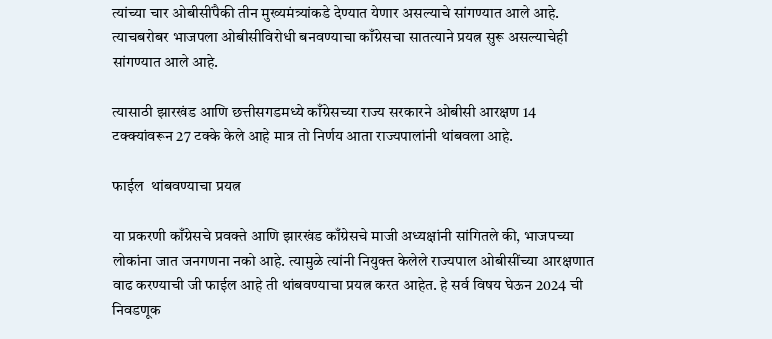त्यांच्या चार ओबीसींपैकी तीन मुख्यमंत्र्यांकडे देण्यात येणार असल्याचे सांगण्यात आले आहे. त्याचबरोबर भाजपला ओबीसीविरोधी बनवण्याचा काँग्रेसचा सातत्याने प्रयत्न सुरू असल्याचेही सांगण्यात आले आहे.

त्यासाठी झारखंड आणि छत्तीसगडमध्ये काँग्रेसच्या राज्य सरकारने ओबीसी आरक्षण 14 टक्क्यांवरून 27 टक्के केले आहे मात्र तो निर्णय आता राज्यपालांनी थांबवला आहे.

फाईल  थांबवण्याचा प्रयत्न

या प्रकरणी काँग्रेसचे प्रवक्ते आणि झारखंड काँग्रेसचे माजी अध्यक्षांनी सांगितले की, भाजपच्या लोकांना जात जनगणना नको आहे. त्यामुळे त्यांनी नियुक्त केलेले राज्यपाल ओबीसींच्या आरक्षणात वाढ करण्याची जी फाईल आहे ती थांबवण्याचा प्रयत्न करत आहेत. हे सर्व विषय घेऊन 2024 ची निवडणूक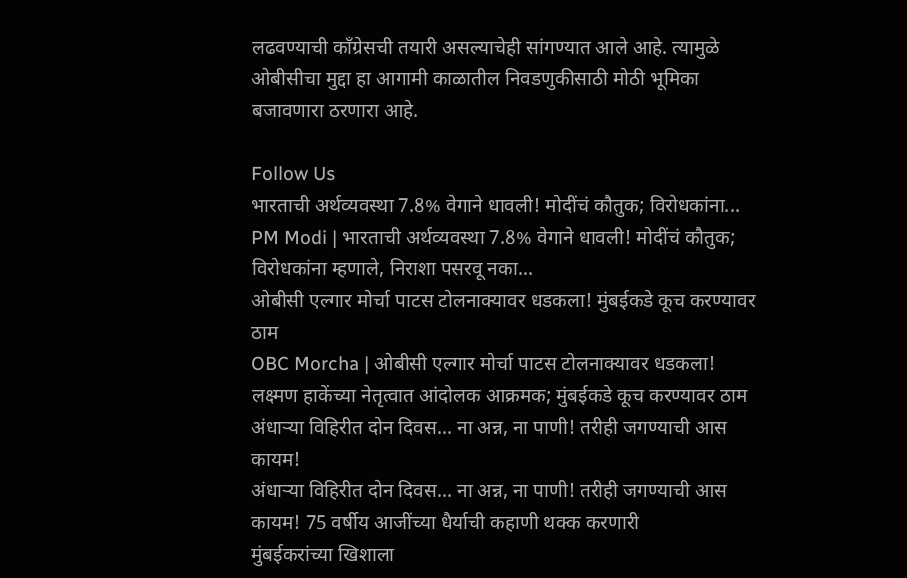लढवण्याची काँग्रेसची तयारी असल्याचेही सांगण्यात आले आहे. त्यामुळे ओबीसीचा मुद्दा हा आगामी काळातील निवडणुकीसाठी मोठी भूमिका बजावणारा ठरणारा आहे.

Follow Us
भारताची अर्थव्यवस्था 7.8% वेगाने धावली! मोदींचं कौतुक; विरोधकांना...
PM Modi | भारताची अर्थव्यवस्था 7.8% वेगाने धावली! मोदींचं कौतुक; विरोधकांना म्हणाले, निराशा पसरवू नका...
ओबीसी एल्गार मोर्चा पाटस टोलनाक्यावर धडकला! मुंबईकडे कूच करण्यावर ठाम
OBC Morcha | ओबीसी एल्गार मोर्चा पाटस टोलनाक्यावर धडकला! लक्ष्मण हाकेंच्या नेतृत्वात आंदोलक आक्रमक; मुंबईकडे कूच करण्यावर ठाम
अंधाऱ्या विहिरीत दोन दिवस... ना अन्न, ना पाणी! तरीही जगण्याची आस कायम!
अंधाऱ्या विहिरीत दोन दिवस... ना अन्न, ना पाणी! तरीही जगण्याची आस कायम! 75 वर्षीय आजींच्या धैर्याची कहाणी थक्क करणारी
मुंबईकरांच्या खिशाला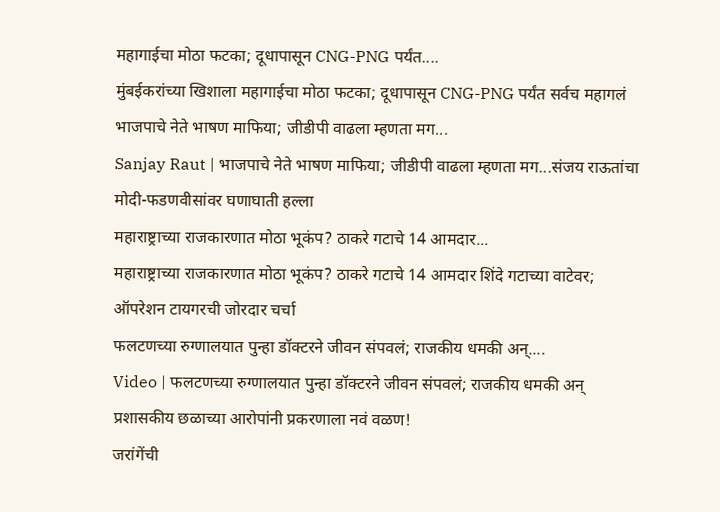महागाईचा मोठा फटका; दूधापासून CNG-PNG पर्यंत....
मुंबईकरांच्या खिशाला महागाईचा मोठा फटका; दूधापासून CNG-PNG पर्यंत सर्वच महागलं
भाजपाचे नेते भाषण माफिया; जीडीपी वाढला म्हणता मग...
Sanjay Raut | भाजपाचे नेते भाषण माफिया; जीडीपी वाढला म्हणता मग...संजय राऊतांचा मोदी-फडणवीसांवर घणाघाती हल्ला
महाराष्ट्राच्या राजकारणात मोठा भूकंप? ठाकरे गटाचे 14 आमदार...
महाराष्ट्राच्या राजकारणात मोठा भूकंप? ठाकरे गटाचे 14 आमदार शिंदे गटाच्या वाटेवर; ऑपरेशन टायगरची जोरदार चर्चा
फलटणच्या रुग्णालयात पुन्हा डॉक्टरने जीवन संपवलं; राजकीय धमकी अन्....
Video | फलटणच्या रुग्णालयात पुन्हा डॉक्टरने जीवन संपवलं; राजकीय धमकी अन् प्रशासकीय छळाच्या आरोपांनी प्रकरणाला नवं वळण!
जरांगेंची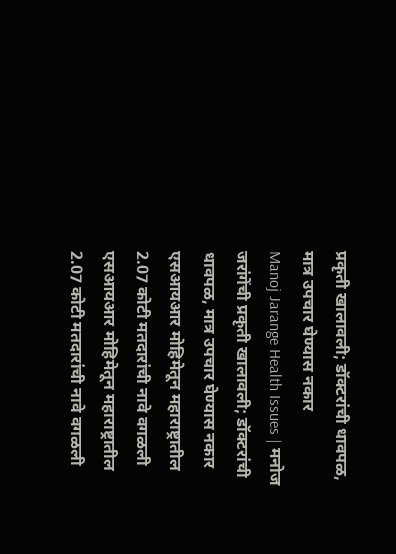प्रकृती खालावली; डॉक्टरांची धावपळ, मात्र उपचार घेण्यास नकार
Manoj Jarange Health Issues | मनोज जरांगेंची प्रकृती खालावली; डॉक्टरांची धावपळ, मात्र उपचार घेण्यास नकार
एसआयआर मोहिमेतून महाराष्ट्रातील 2.07 कोटी मतदारांची नावे वगळली
एसआयआर मोहिमेतून महाराष्ट्रातील 2.07 कोटी मतदारांची नावे वगळली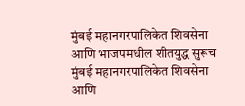मुंबई महानगरपालिकेत शिवसेना आणि भाजपमधील शीतयुद्ध सुरूच
मुंबई महानगरपालिकेत शिवसेना आणि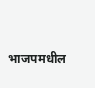भाजपमधील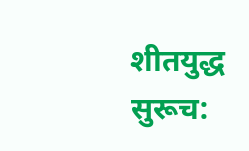शीतयुद्ध सुरूच: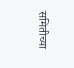समितीच्या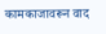कामकाजावरून वाद